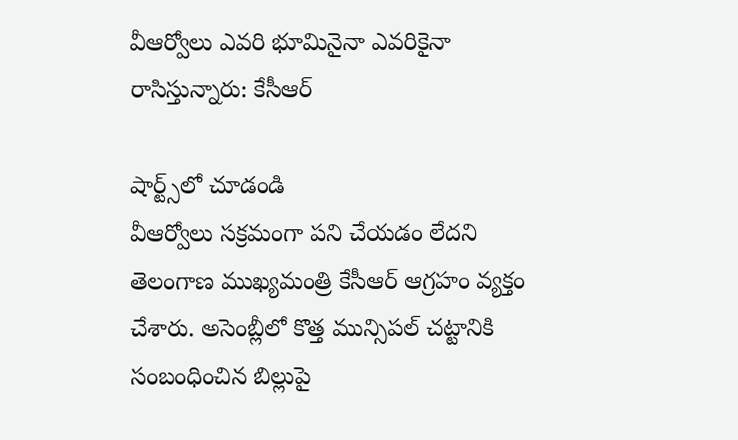వీఆర్వోలు ఎవరి భూమినైనా ఎవరికైనా రాసిస్తున్నారు: కేసీఆర్

షార్ట్స్‌లో చూడండి
వీఆర్వోలు సక్రమంగా పని చేయడం లేదని తెలంగాణ ముఖ్యమంత్రి కేసీఆర్ ఆగ్రహం వ్యక్తం చేశారు. అసెంబ్లీలో కొత్త మున్సిపల్ చట్టానికి సంబంధించిన బిల్లుపై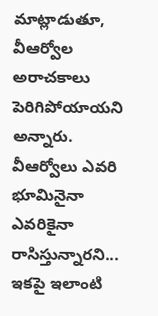మాట్లాడుతూ, వీఆర్వోల అరాచకాలు పెరిగిపోయాయని అన్నారు. వీఆర్వోలు ఎవరి భూమినైనా ఎవరికైనా రాసిస్తున్నారని... ఇకపై ఇలాంటి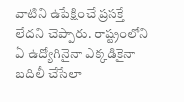వాటిని ఉపేక్షించే ప్రసక్తే లేదని చెప్పారు. రాష్ట్రంలోని ఏ ఉద్యోగినైనా ఎక్కడికైనా బదిలీ చేసేలా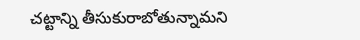చట్టాన్ని తీసుకురాబోతున్నామని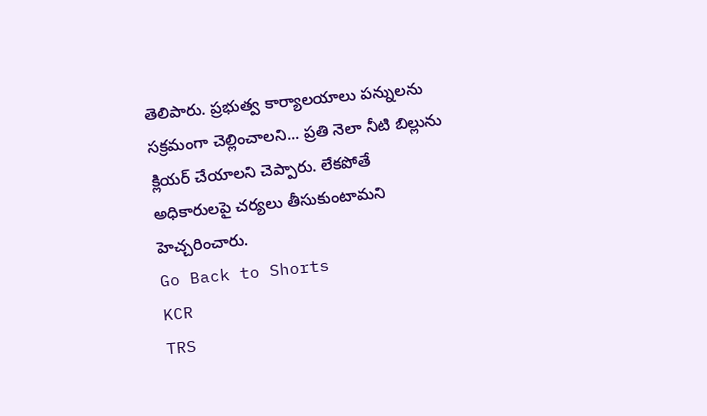తెలిపారు. ప్రభుత్వ కార్యాలయాలు పన్నులను సక్రమంగా చెల్లించాలని... ప్రతి నెలా నీటి బిల్లును క్లియర్ చేయాలని చెప్పారు. లేకపోతే అధికారులపై చర్యలు తీసుకుంటామని హెచ్చరించారు.
Go Back to Shorts
KCR
TRS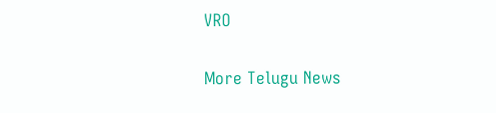VRO

More Telugu News